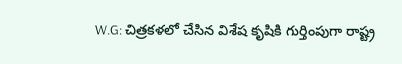W.G: చిత్రకళలో చేసిన విశేష కృషికి గుర్తింపుగా రాష్ట్ర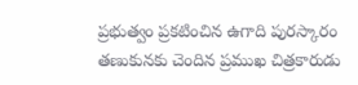ప్రభుత్వం ప్రకటించిన ఉగాది పురస్కారం తణుకునకు చెందిన ప్రముఖ చిత్రకారుడు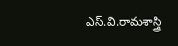ఎస్.వి.రామశాస్త్రి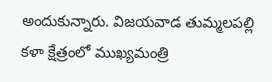అందుకున్నారు. విజయవాడ తుమ్మలపల్లి కళా క్షేత్రంలో ముఖ్యమంత్రి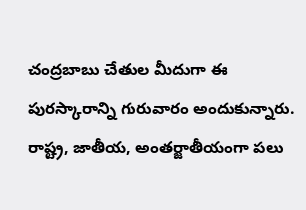చంద్రబాబు చేతుల మీదుగా ఈ పురస్కారాన్ని గురువారం అందుకున్నారు. రాష్ట్ర, జాతీయ, అంతర్జాతీయంగా పలు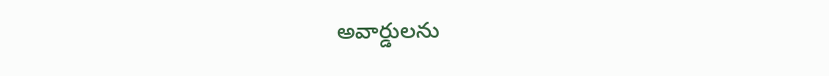అవార్డులను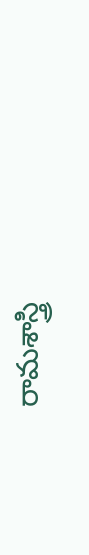రామశాస్త్రి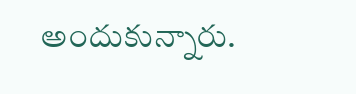అందుకున్నారు.